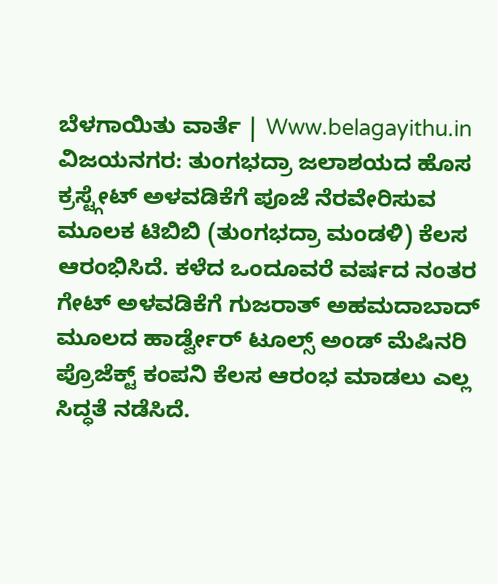ಬೆಳಗಾಯಿತು ವಾರ್ತೆ | Www.belagayithu.in
ವಿಜಯನಗರ: ತುಂಗಭದ್ರಾ ಜಲಾಶಯದ ಹೊಸ ಕ್ರಸ್ಟ್ಗೇಟ್ ಅಳವಡಿಕೆಗೆ ಪೂಜೆ ನೆರವೇರಿಸುವ ಮೂಲಕ ಟಿಬಿಬಿ (ತುಂಗಭದ್ರಾ ಮಂಡಳಿ) ಕೆಲಸ ಆರಂಭಿಸಿದೆ. ಕಳೆದ ಒಂದೂವರೆ ವರ್ಷದ ನಂತರ ಗೇಟ್ ಅಳವಡಿಕೆಗೆ ಗುಜರಾತ್ ಅಹಮದಾಬಾದ್ ಮೂಲದ ಹಾರ್ಡ್ವೇರ್ ಟೂಲ್ಸ್ ಅಂಡ್ ಮೆಷಿನರಿ ಪ್ರೊಜೆಕ್ಟ್ ಕಂಪನಿ ಕೆಲಸ ಆರಂಭ ಮಾಡಲು ಎಲ್ಲ ಸಿದ್ಧತೆ ನಡೆಸಿದೆ.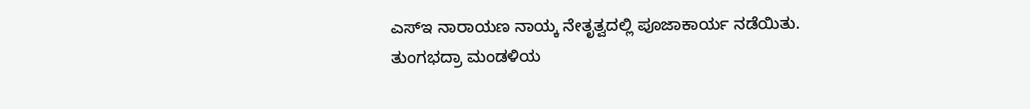ಎಸ್ಇ ನಾರಾಯಣ ನಾಯ್ಕ ನೇತೃತ್ವದಲ್ಲಿ ಪೂಜಾಕಾರ್ಯ ನಡೆಯಿತು.
ತುಂಗಭದ್ರಾ ಮಂಡಳಿಯ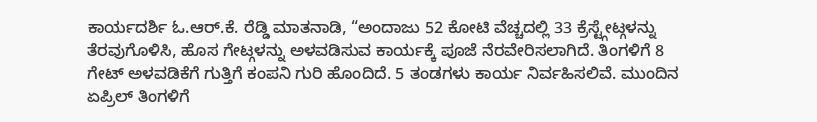ಕಾರ್ಯದರ್ಶಿ ಓ.ಆರ್.ಕೆ. ರೆಡ್ಡಿ ಮಾತನಾಡಿ, “ಅಂದಾಜು 52 ಕೋಟಿ ವೆಚ್ಚದಲ್ಲಿ 33 ಕ್ರೆಸ್ಟ್ಗೇಟ್ಗಳನ್ನು ತೆರವುಗೊಳಿಸಿ, ಹೊಸ ಗೇಟ್ಗಳನ್ನು ಅಳವಡಿಸುವ ಕಾರ್ಯಕ್ಕೆ ಪೂಜೆ ನೆರವೇರಿಸಲಾಗಿದೆ. ತಿಂಗಳಿಗೆ 8 ಗೇಟ್ ಅಳವಡಿಕೆಗೆ ಗುತ್ತಿಗೆ ಕಂಪನಿ ಗುರಿ ಹೊಂದಿದೆ. 5 ತಂಡಗಳು ಕಾರ್ಯ ನಿರ್ವಹಿಸಲಿವೆ. ಮುಂದಿನ ಏಪ್ರಿಲ್ ತಿಂಗಳಿಗೆ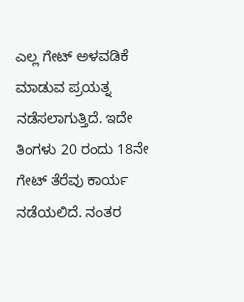ಎಲ್ಲ ಗೇಟ್ ಅಳವಡಿಕೆ ಮಾಡುವ ಪ್ರಯತ್ನ ನಡೆಸಲಾಗುತ್ತಿದೆ. ಇದೇ ತಿಂಗಳು 20 ರಂದು 18ನೇ ಗೇಟ್ ತೆರೆವು ಕಾರ್ಯ ನಡೆಯಲಿದೆ. ನಂತರ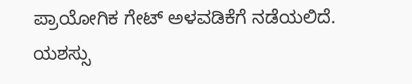ಪ್ರಾಯೋಗಿಕ ಗೇಟ್ ಅಳವಡಿಕೆಗೆ ನಡೆಯಲಿದೆ. ಯಶಸ್ಸು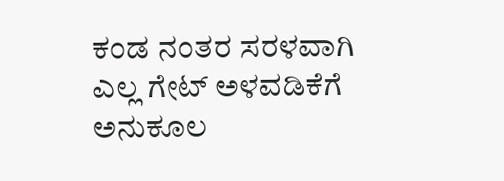ಕಂಡ ನಂತರ ಸರಳವಾಗಿ ಎಲ್ಲ ಗೇಟ್ ಅಳವಡಿಕೆಗೆ ಅನುಕೂಲ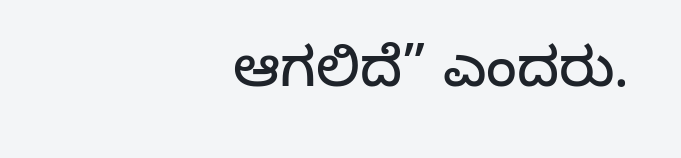ಆಗಲಿದೆ” ಎಂದರು.